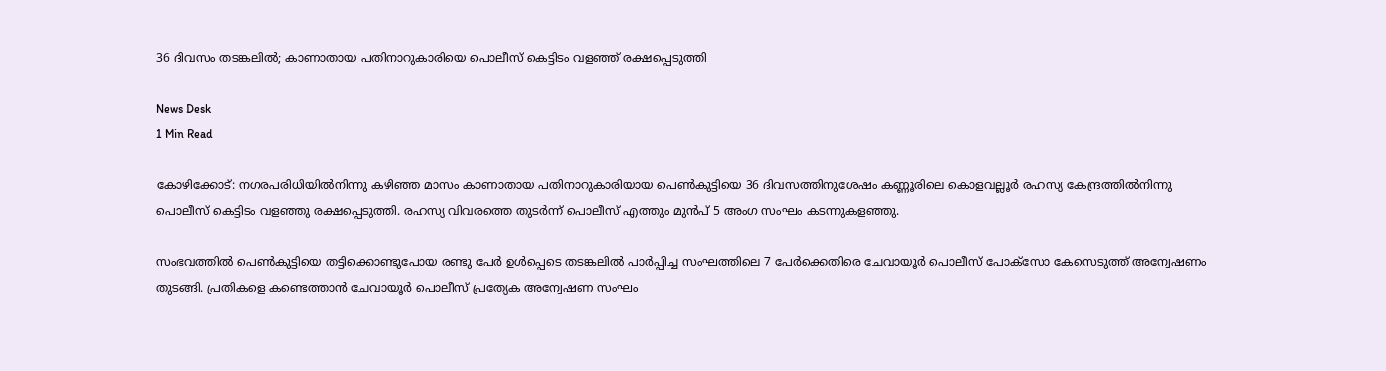36 ദിവസം തടങ്കലിൽ; കാണാതായ പതിനാറുകാരിയെ പൊലീസ് കെട്ടിടം വളഞ്ഞ് രക്ഷപ്പെടുത്തി

News Desk
1 Min Read

കോഴിക്കോട്: നഗരപരിധിയിൽനിന്നു കഴിഞ്ഞ മാസം കാണാതായ പതിനാറുകാരിയായ പെൺകുട്ടിയെ 36 ദിവസത്തിനുശേഷം കണ്ണൂരിലെ കൊളവല്ലൂർ രഹസ്യ കേന്ദ്രത്തിൽനിന്നു പൊലീസ് കെട്ടിടം വളഞ്ഞു രക്ഷപ്പെടുത്തി. രഹസ്യ വിവരത്തെ തുടർന്ന് പൊലീസ് എത്തും മുൻപ് 5 അംഗ സംഘം കടന്നുകളഞ്ഞു.

സംഭവത്തിൽ പെൺകുട്ടിയെ തട്ടിക്കൊണ്ടുപോയ രണ്ടു പേർ ഉൾപ്പെടെ തടങ്കലിൽ പാർപ്പിച്ച സംഘത്തിലെ 7 പേർക്കെതിരെ ചേവായൂർ പൊലീസ് പോക്സോ കേസെടുത്ത് അന്വേഷണം തുടങ്ങി. പ്രതികളെ കണ്ടെത്താൻ ചേവായൂർ പൊലീസ് പ്രത്യേക അന്വേഷണ സംഘം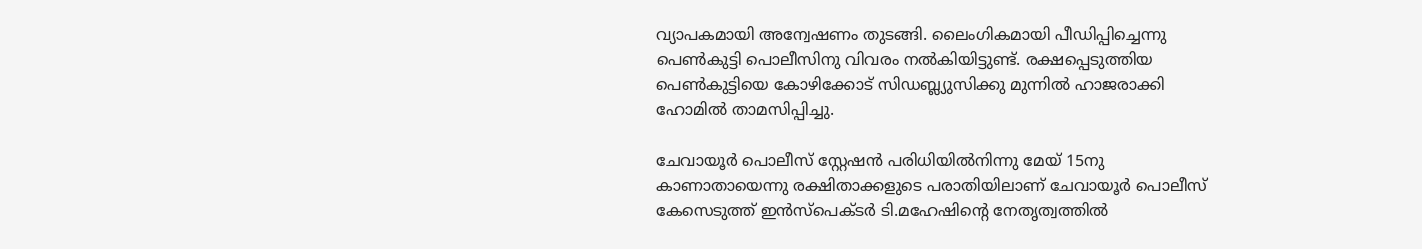വ്യാപകമായി അന്വേഷണം തുടങ്ങി. ലൈംഗികമായി പീഡിപ്പിച്ചെന്നു പെൺകുട്ടി പൊലീസിനു വിവരം നൽകിയിട്ടുണ്ട്. രക്ഷപ്പെടുത്തിയ പെൺകുട്ടിയെ കോഴിക്കോട് സിഡബ്ല്യുസിക്കു മുന്നിൽ ഹാജരാക്കി ഹോമിൽ താമസിപ്പിച്ചു.

ചേവായൂർ പൊലീസ് സ്റ്റേഷൻ പരിധിയിൽനിന്നു മേയ് 15നു കാണാതായെന്നു രക്ഷിതാക്കളുടെ പരാതിയിലാണ് ചേവായൂർ പൊലീസ് കേസെടുത്ത് ഇൻസ്പെക്ട‌ർ ടി.മഹേഷിന്റെ നേതൃത്വത്തിൽ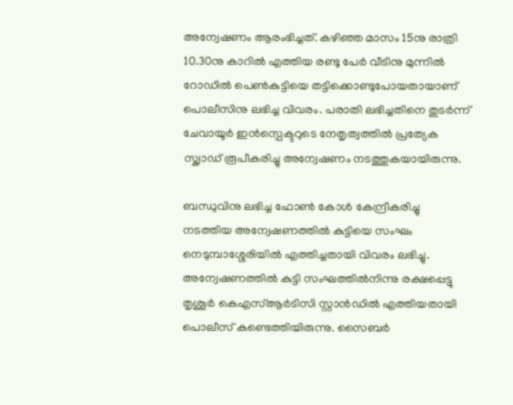അന്വേഷണം ആരംഭിച്ചത്. കഴിഞ്ഞ മാസം 15നു രാത്രി 10.30നു കാറിൽ എത്തിയ രണ്ടു പേർ വീടിനു മുന്നിൽ റോഡിൽ പെൺകുട്ടിയെ തട്ടിക്കൊണ്ടുപോയതായാണ് പൊലീസിനു ലഭിച്ച വിവരം. പരാതി ലഭിച്ചതിനെ തുടർന്ന് ചേവായൂർ ഇൻസ്പെക്ടറുടെ നേതൃത്വത്തിൽ പ്രത്യേക സ്ക്വാഡ് രൂപീകരിച്ചു അന്വേഷണം നടത്തുകയായിരുന്നു.

ബന്ധുവിനു ലഭിച്ച ഫോൺ കോൾ കേന്ദ്രീകരിച്ചു നടത്തിയ അന്വേഷണത്തിൽ കുട്ടിയെ സംഘം നെടുമ്പാശ്ശേരിയിൽ എത്തിച്ചതായി വിവരം ലഭിച്ചു. അന്വേഷണത്തിൽ കുട്ടി സംഘത്തിൽനിന്നു രക്ഷപ്പെട്ടു തൃശൂർ കെഎസ്ആർടിസി സ്റ്റാൻഡിൽ എത്തിയതായി പൊലീസ് കണ്ടെത്തിയിരുന്നു. സൈബർ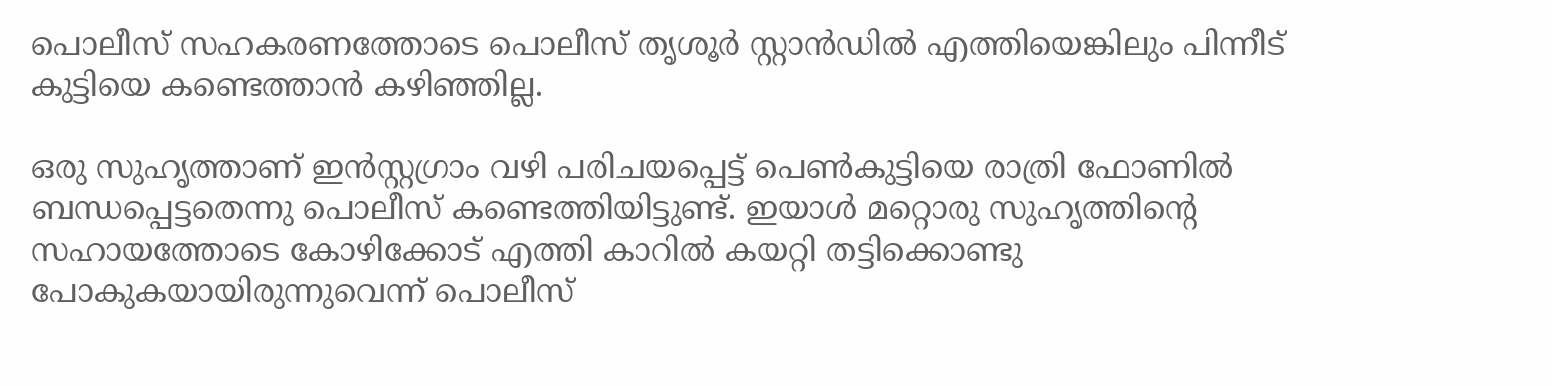പൊലീസ് സഹകരണത്തോടെ പൊലീസ് തൃശൂർ സ്റ്റാൻഡിൽ എത്തിയെങ്കിലും പിന്നീട് കുട്ടിയെ കണ്ടെത്താൻ കഴിഞ്ഞില്ല.

ഒരു സുഹൃത്താണ് ഇൻസ്റ്റഗ്രാം വഴി പരിചയപ്പെട്ട് പെൺകുട്ടിയെ രാത്രി ഫോണിൽ ബന്ധപ്പെട്ടതെന്നു പൊലീസ് കണ്ടെത്തിയിട്ടുണ്ട്. ഇയാൾ മറ്റൊരു സുഹൃത്തിന്റെ സഹായത്തോടെ കോഴിക്കോട് എത്തി കാറിൽ കയറ്റി തട്ടിക്കൊണ്ടു പോകുകയായിരുന്നുവെന്ന് പൊലീസ്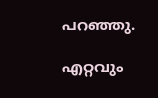പറഞ്ഞു.

എറ്റവും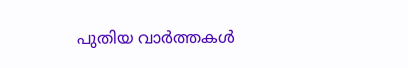പുതിയ വാർത്തകൾ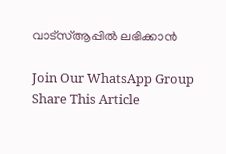വാട്സ്ആപ്പിൽ ലഭിക്കാൻ

Join Our WhatsApp Group
Share This Article